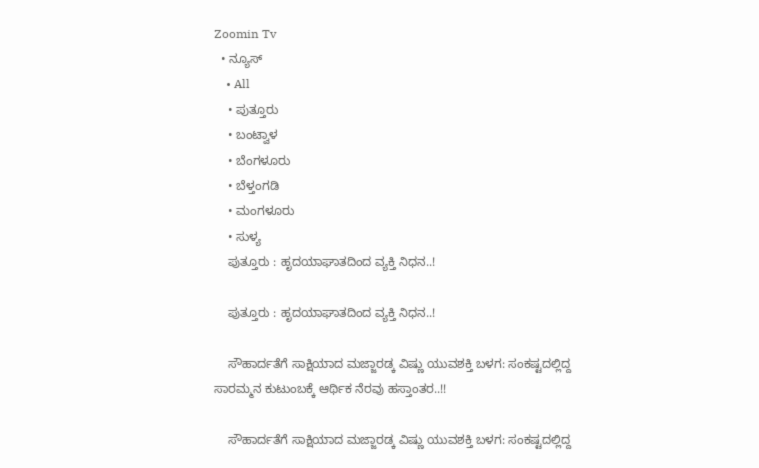Zoomin Tv
  • ನ್ಯೂಸ್
    • All
    • ಪುತ್ತೂರು
    • ಬಂಟ್ವಾಳ
    • ಬೆಂಗಳೂರು
    • ಬೆಳ್ತಂಗಡಿ
    • ಮಂಗಳೂರು
    • ಸುಳ್ಯ
    ಪುತ್ತೂರು : ಹೃದಯಾಘಾತದಿಂದ ವ್ಯಕ್ತಿ ನಿಧನ..!

    ಪುತ್ತೂರು : ಹೃದಯಾಘಾತದಿಂದ ವ್ಯಕ್ತಿ ನಿಧನ..!

    ಸೌಹಾರ್ದತೆಗೆ ಸಾಕ್ಷಿಯಾದ ಮಜ್ಜಾರಡ್ಕ ವಿಷ್ಣು ಯುವಶಕ್ತಿ ಬಳಗ: ಸಂಕಷ್ಟದಲ್ಲಿದ್ದ ಸಾರಮ್ಮನ ಕುಟುಂಬಕ್ಕೆ ಆರ್ಥಿಕ ನೆರವು ಹಸ್ತಾಂತರ..!!

    ಸೌಹಾರ್ದತೆಗೆ ಸಾಕ್ಷಿಯಾದ ಮಜ್ಜಾರಡ್ಕ ವಿಷ್ಣು ಯುವಶಕ್ತಿ ಬಳಗ: ಸಂಕಷ್ಟದಲ್ಲಿದ್ದ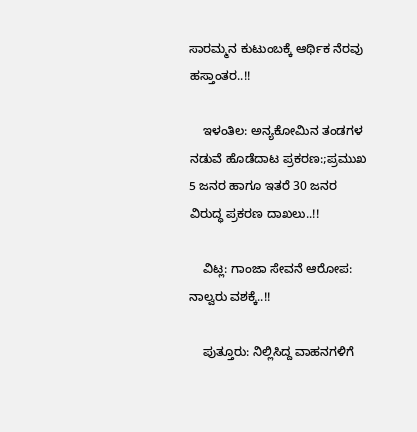ಸಾರಮ್ಮನ ಕುಟುಂಬಕ್ಕೆ ಆರ್ಥಿಕ ನೆರವು ಹಸ್ತಾಂತರ..!!

    ಇಳಂತಿಲ: ಅನ್ಯಕೋಮಿನ ತಂಡಗಳ ನಡುವೆ ಹೊಡೆದಾಟ ಪ್ರಕರಣ:;ಪ್ರಮುಖ 5 ಜನರ ಹಾಗೂ ಇತರೆ 30 ಜನರ ವಿರುದ್ಧ ಪ್ರಕರಣ ದಾಖಲು..!!

    ವಿಟ್ಲ: ಗಾಂಜಾ ಸೇವನೆ ಆರೋಪ: ನಾಲ್ವರು ವಶಕ್ಕೆ..!!

    ಪುತ್ತೂರು: ನಿಲ್ಲಿಸಿದ್ದ ವಾಹನಗಳಿಗೆ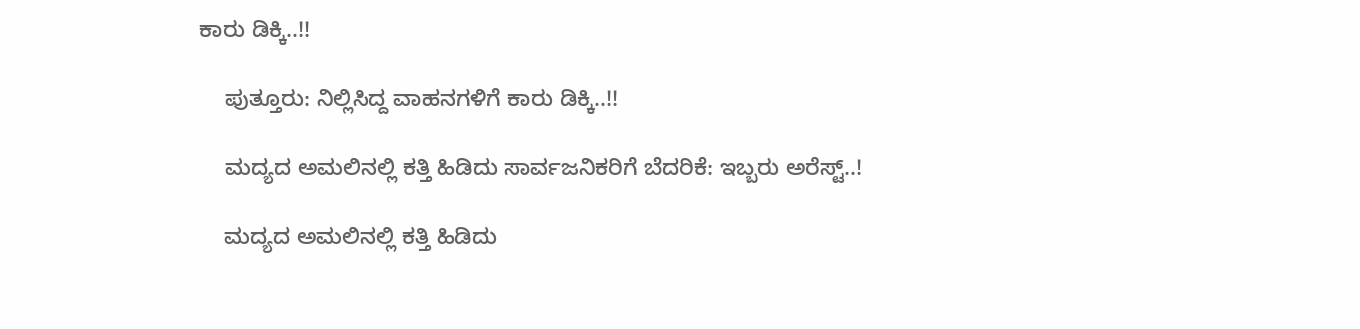ಕಾರು ಡಿಕ್ಕಿ..!!

    ಪುತ್ತೂರು: ನಿಲ್ಲಿಸಿದ್ದ ವಾಹನಗಳಿಗೆ ಕಾರು ಡಿಕ್ಕಿ..!!

    ಮದ್ಯದ ಅಮಲಿನಲ್ಲಿ ಕತ್ತಿ ಹಿಡಿದು ಸಾರ್ವಜನಿಕರಿಗೆ ಬೆದರಿಕೆ: ಇಬ್ಬರು ಅರೆಸ್ಟ್..!

    ಮದ್ಯದ ಅಮಲಿನಲ್ಲಿ ಕತ್ತಿ ಹಿಡಿದು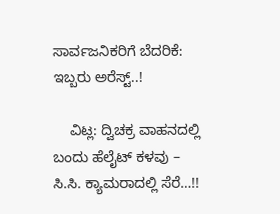ಸಾರ್ವಜನಿಕರಿಗೆ ಬೆದರಿಕೆ: ಇಬ್ಬರು ಅರೆಸ್ಟ್..!

    ವಿಟ್ಲ: ದ್ವಿಚಕ್ರ ವಾಹನದಲ್ಲಿ ಬಂದು ಹೆಲೈಟ್ ಕಳವು – ಸಿ.ಸಿ. ಕ್ಯಾಮರಾದಲ್ಲಿ ಸೆರೆ…!!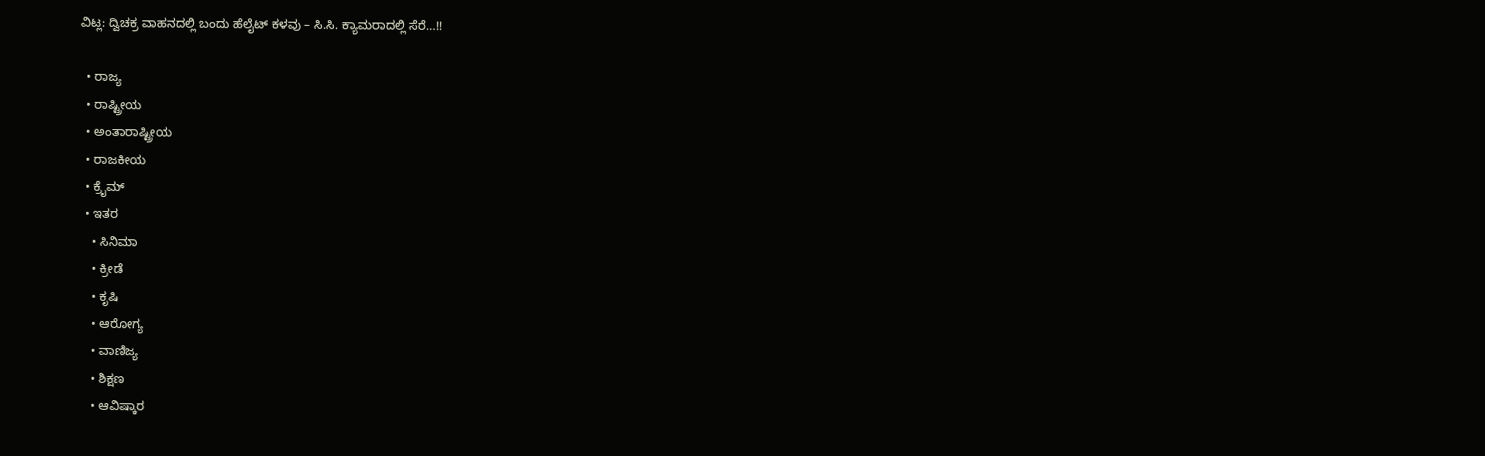ವಿಟ್ಲ: ದ್ವಿಚಕ್ರ ವಾಹನದಲ್ಲಿ ಬಂದು ಹೆಲೈಟ್ ಕಳವು – ಸಿ.ಸಿ. ಕ್ಯಾಮರಾದಲ್ಲಿ ಸೆರೆ…!!

  • ರಾಜ್ಯ
  • ರಾಷ್ಟ್ರೀಯ
  • ಅಂತಾರಾಷ್ಟ್ರೀಯ
  • ರಾಜಕೀಯ
  • ಕ್ರೈಮ್
  • ಇತರ
    • ಸಿನಿಮಾ
    • ಕ್ರೀಡೆ
    • ಕೃಷಿ
    • ಆರೋಗ್ಯ
    • ವಾಣಿಜ್ಯ
    • ಶಿಕ್ಷಣ
    • ಆವಿಷ್ಕಾರ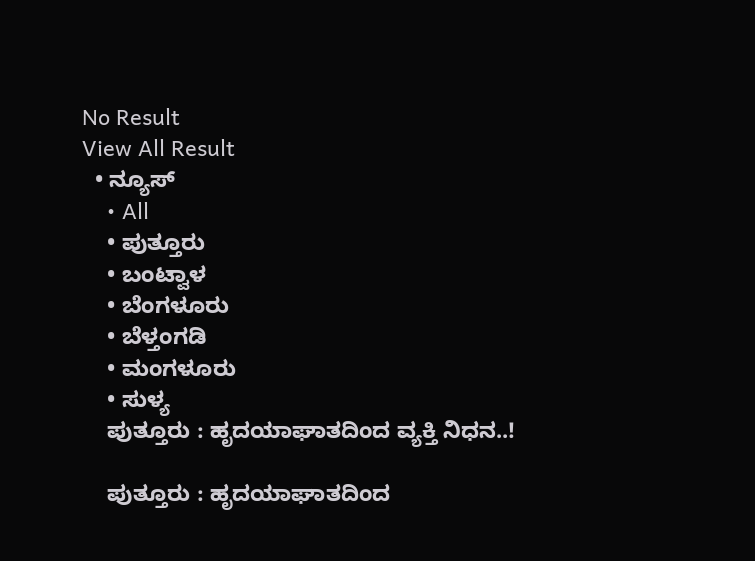No Result
View All Result
  • ನ್ಯೂಸ್
    • All
    • ಪುತ್ತೂರು
    • ಬಂಟ್ವಾಳ
    • ಬೆಂಗಳೂರು
    • ಬೆಳ್ತಂಗಡಿ
    • ಮಂಗಳೂರು
    • ಸುಳ್ಯ
    ಪುತ್ತೂರು : ಹೃದಯಾಘಾತದಿಂದ ವ್ಯಕ್ತಿ ನಿಧನ..!

    ಪುತ್ತೂರು : ಹೃದಯಾಘಾತದಿಂದ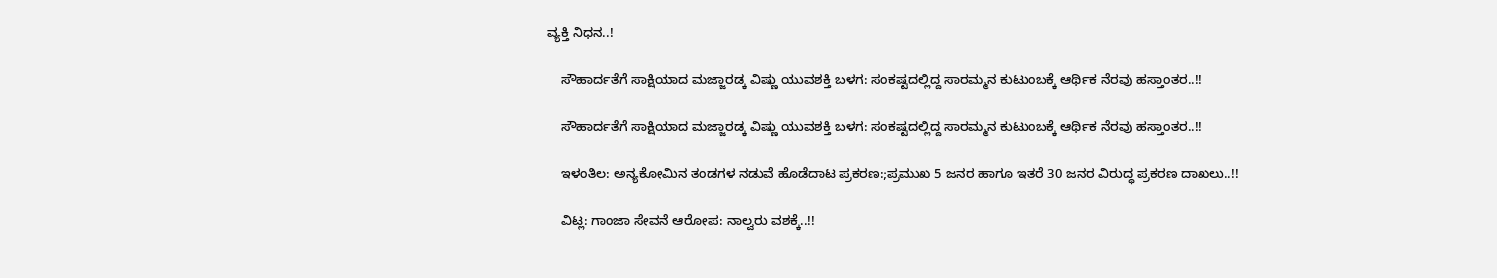ವ್ಯಕ್ತಿ ನಿಧನ..!

    ಸೌಹಾರ್ದತೆಗೆ ಸಾಕ್ಷಿಯಾದ ಮಜ್ಜಾರಡ್ಕ ವಿಷ್ಣು ಯುವಶಕ್ತಿ ಬಳಗ: ಸಂಕಷ್ಟದಲ್ಲಿದ್ದ ಸಾರಮ್ಮನ ಕುಟುಂಬಕ್ಕೆ ಆರ್ಥಿಕ ನೆರವು ಹಸ್ತಾಂತರ..!!

    ಸೌಹಾರ್ದತೆಗೆ ಸಾಕ್ಷಿಯಾದ ಮಜ್ಜಾರಡ್ಕ ವಿಷ್ಣು ಯುವಶಕ್ತಿ ಬಳಗ: ಸಂಕಷ್ಟದಲ್ಲಿದ್ದ ಸಾರಮ್ಮನ ಕುಟುಂಬಕ್ಕೆ ಆರ್ಥಿಕ ನೆರವು ಹಸ್ತಾಂತರ..!!

    ಇಳಂತಿಲ: ಅನ್ಯಕೋಮಿನ ತಂಡಗಳ ನಡುವೆ ಹೊಡೆದಾಟ ಪ್ರಕರಣ:;ಪ್ರಮುಖ 5 ಜನರ ಹಾಗೂ ಇತರೆ 30 ಜನರ ವಿರುದ್ಧ ಪ್ರಕರಣ ದಾಖಲು..!!

    ವಿಟ್ಲ: ಗಾಂಜಾ ಸೇವನೆ ಆರೋಪ: ನಾಲ್ವರು ವಶಕ್ಕೆ..!!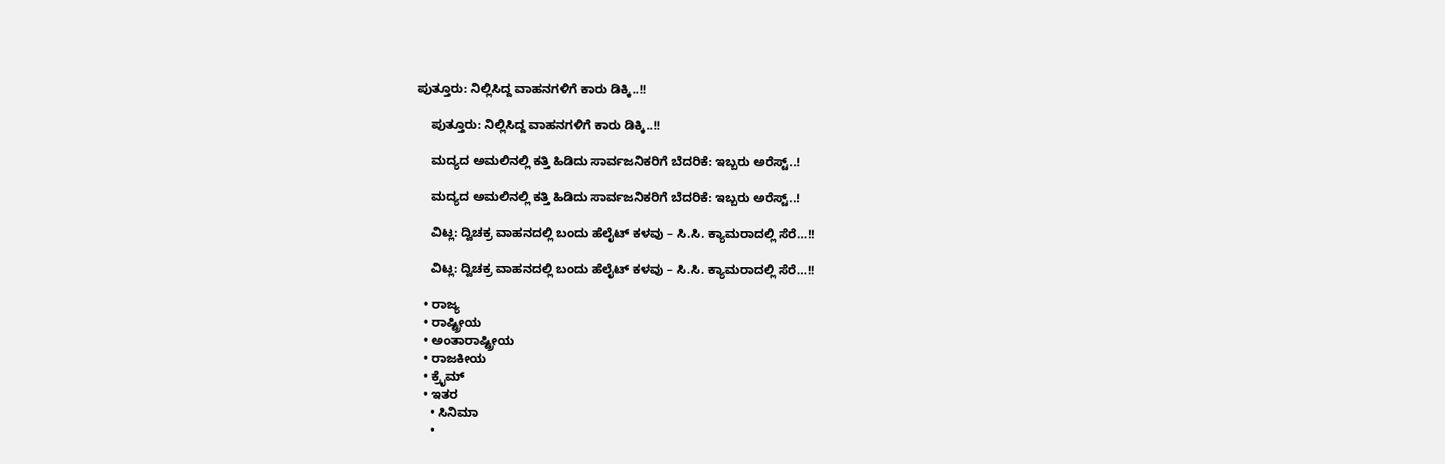ಪುತ್ತೂರು: ನಿಲ್ಲಿಸಿದ್ದ ವಾಹನಗಳಿಗೆ ಕಾರು ಡಿಕ್ಕಿ..!!

    ಪುತ್ತೂರು: ನಿಲ್ಲಿಸಿದ್ದ ವಾಹನಗಳಿಗೆ ಕಾರು ಡಿಕ್ಕಿ..!!

    ಮದ್ಯದ ಅಮಲಿನಲ್ಲಿ ಕತ್ತಿ ಹಿಡಿದು ಸಾರ್ವಜನಿಕರಿಗೆ ಬೆದರಿಕೆ: ಇಬ್ಬರು ಅರೆಸ್ಟ್..!

    ಮದ್ಯದ ಅಮಲಿನಲ್ಲಿ ಕತ್ತಿ ಹಿಡಿದು ಸಾರ್ವಜನಿಕರಿಗೆ ಬೆದರಿಕೆ: ಇಬ್ಬರು ಅರೆಸ್ಟ್..!

    ವಿಟ್ಲ: ದ್ವಿಚಕ್ರ ವಾಹನದಲ್ಲಿ ಬಂದು ಹೆಲೈಟ್ ಕಳವು – ಸಿ.ಸಿ. ಕ್ಯಾಮರಾದಲ್ಲಿ ಸೆರೆ…!!

    ವಿಟ್ಲ: ದ್ವಿಚಕ್ರ ವಾಹನದಲ್ಲಿ ಬಂದು ಹೆಲೈಟ್ ಕಳವು – ಸಿ.ಸಿ. ಕ್ಯಾಮರಾದಲ್ಲಿ ಸೆರೆ…!!

  • ರಾಜ್ಯ
  • ರಾಷ್ಟ್ರೀಯ
  • ಅಂತಾರಾಷ್ಟ್ರೀಯ
  • ರಾಜಕೀಯ
  • ಕ್ರೈಮ್
  • ಇತರ
    • ಸಿನಿಮಾ
    •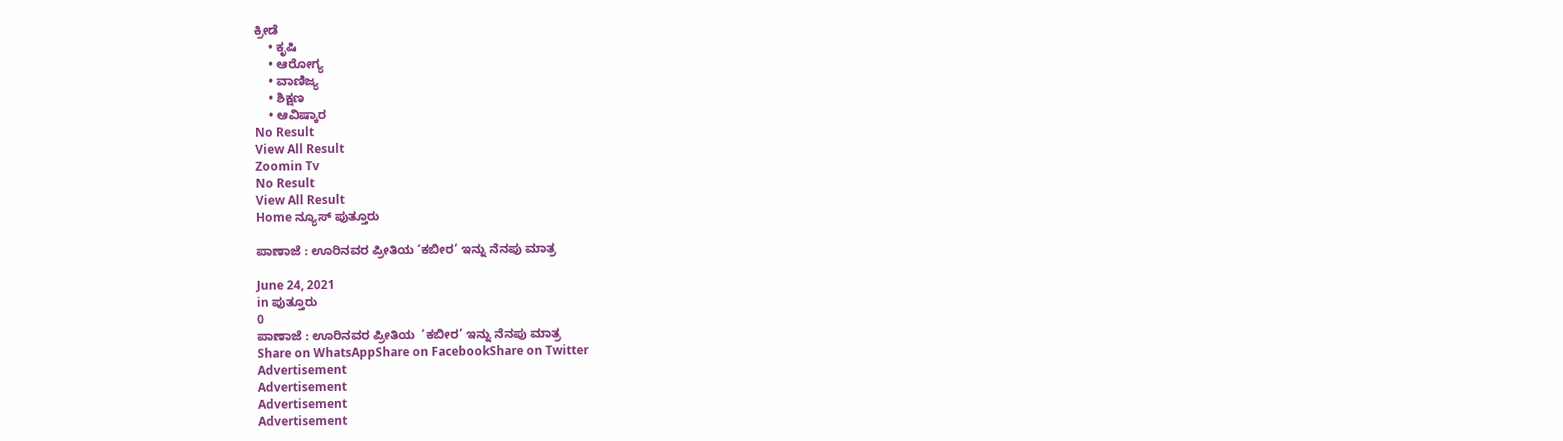ಕ್ರೀಡೆ
    • ಕೃಷಿ
    • ಆರೋಗ್ಯ
    • ವಾಣಿಜ್ಯ
    • ಶಿಕ್ಷಣ
    • ಆವಿಷ್ಕಾರ
No Result
View All Result
Zoomin Tv
No Result
View All Result
Home ನ್ಯೂಸ್ ಪುತ್ತೂರು

ಪಾಣಾಜೆ : ಊರಿನವರ ಪ್ರೀತಿಯ ‘ಕಬೀರ’ ಇನ್ನು ನೆನಪು ಮಾತ್ರ

June 24, 2021
in ಪುತ್ತೂರು
0
ಪಾಣಾಜೆ : ಊರಿನವರ ಪ್ರೀತಿಯ  ‘ಕಬೀರ’ ಇನ್ನು ನೆನಪು ಮಾತ್ರ
Share on WhatsAppShare on FacebookShare on Twitter
Advertisement
Advertisement
Advertisement
Advertisement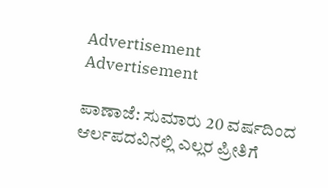Advertisement
Advertisement

ಪಾಣಾಜೆ: ಸುಮಾರು 20 ವರ್ಷದಿಂದ ಆರ್ಲಪದವಿನಲ್ಲಿ ಎಲ್ಲರ ಪ್ರೀತಿಗೆ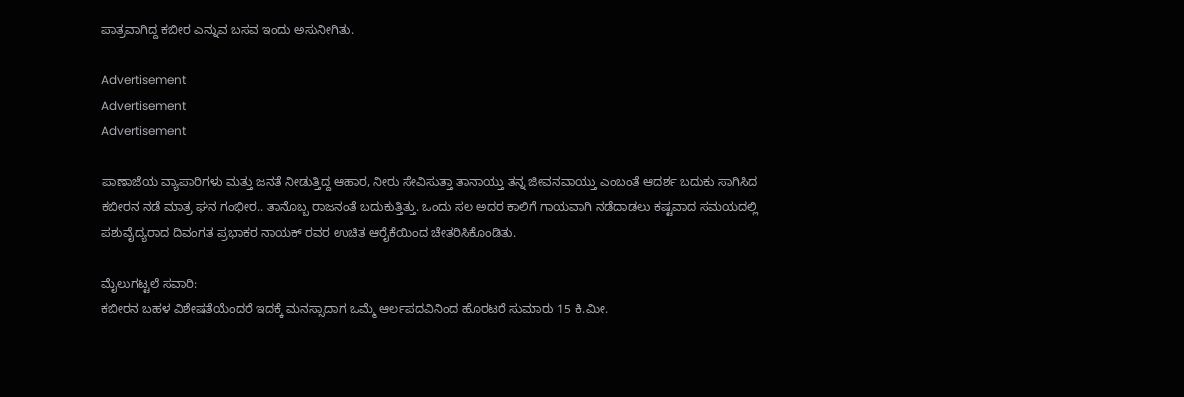ಪಾತ್ರವಾಗಿದ್ದ ಕಬೀರ ಎನ್ನುವ ಬಸವ ಇಂದು ಅಸು‌ನೀಗಿತು.

Advertisement
Advertisement
Advertisement

ಪಾಣಾಜೆಯ ವ್ಯಾಪಾರಿಗಳು ಮತ್ತು ಜನತೆ ನೀಡುತ್ತಿದ್ದ ಆಹಾರ, ನೀರು ಸೇವಿಸುತ್ತಾ ತಾನಾಯ್ತು ತನ್ನ ಜೀವನವಾಯ್ತು ಎಂಬಂತೆ ಆದರ್ಶ ಬದುಕು ಸಾಗಿಸಿದ ಕಬೀರನ ನಡೆ ಮಾತ್ರ ಘನ ಗಂಭೀರ.. ತಾನೊಬ್ಬ ರಾಜನಂತೆ ಬದುಕುತ್ತಿತ್ತು. ಒಂದು ಸಲ ಅದರ ಕಾಲಿಗೆ ಗಾಯವಾಗಿ ನಡೆದಾಡಲು ಕಷ್ಟವಾದ ಸಮಯದಲ್ಲಿ ಪಶುವೈದ್ಯರಾದ ದಿವಂಗತ ಪ್ರಭಾಕರ ನಾಯಕ್ ರವರ ಉಚಿತ ಆರೈಕೆಯಿಂದ ಚೇತರಿಸಿಕೊಂಡಿತು.

ಮೈಲುಗಟ್ಟಲೆ ಸವಾರಿ:
ಕಬೀರನ ಬಹಳ ವಿಶೇಷತೆಯೆಂದರೆ ಇದಕ್ಕೆ ಮನಸ್ಸಾದಾಗ ಒಮ್ಮೆ ಆರ್ಲಪದವಿನಿಂದ ಹೊರಟರೆ ಸುಮಾರು 15 ಕಿ.ಮೀ.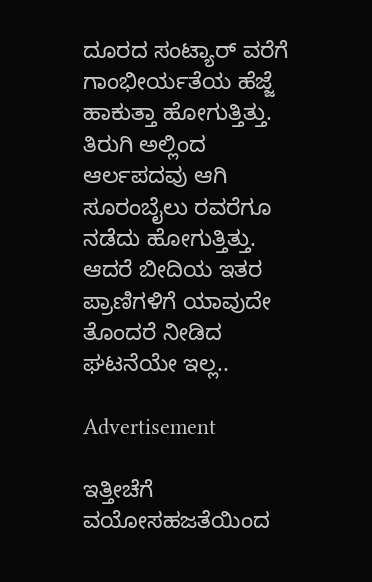ದೂರದ ಸಂಟ್ಯಾರ್ ವರೆಗೆ ಗಾಂಭೀರ್ಯತೆಯ ಹೆಜ್ಜೆ ಹಾಕುತ್ತಾ ಹೋಗುತ್ತಿತ್ತು. ತಿರುಗಿ ಅಲ್ಲಿಂದ ಆರ್ಲಪದವು ಆಗಿ ಸೂರಂಬೈಲು ರವರೆಗೂ ನಡೆದು ಹೋಗುತ್ತಿತ್ತು. ಆದರೆ ಬೀದಿಯ ಇತರ ಪ್ರಾಣಿಗಳಿಗೆ ಯಾವುದೇ ತೊಂದರೆ ನೀಡಿದ ಘಟನೆಯೇ ಇಲ್ಲ..

Advertisement

ಇತ್ತೀಚೆಗೆ ವಯೋಸಹಜತೆಯಿಂದ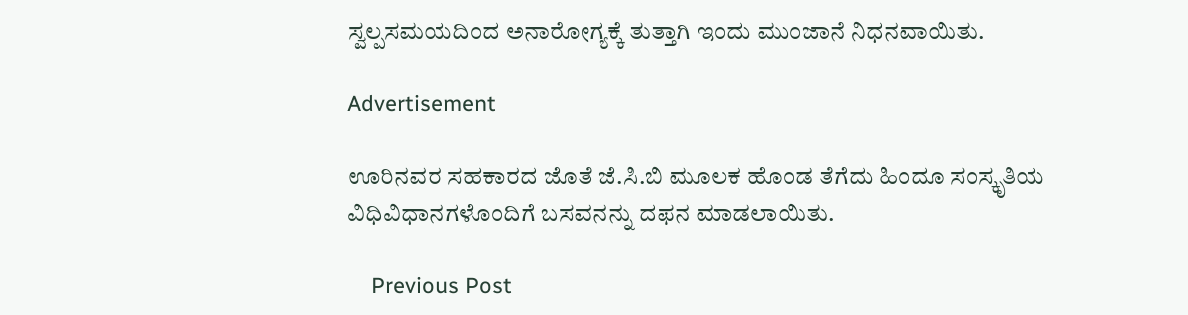ಸ್ವಲ್ಪಸಮಯದಿಂದ ಅನಾರೋಗ್ಯಕ್ಕೆ ತುತ್ತಾಗಿ ಇಂದು ಮುಂಜಾನೆ ನಿಧನವಾಯಿತು.

Advertisement

ಊರಿನವರ ಸಹಕಾರದ ಜೊತೆ ಜೆ.ಸಿ.ಬಿ ಮೂಲಕ ಹೊಂಡ ತೆಗೆದು ಹಿಂದೂ ಸಂಸ್ಕೃತಿಯ ವಿಧಿವಿಧಾನಗಳೊಂದಿಗೆ ಬಸವನನ್ನು ದಫನ ಮಾಡಲಾಯಿತು.

    Previous Post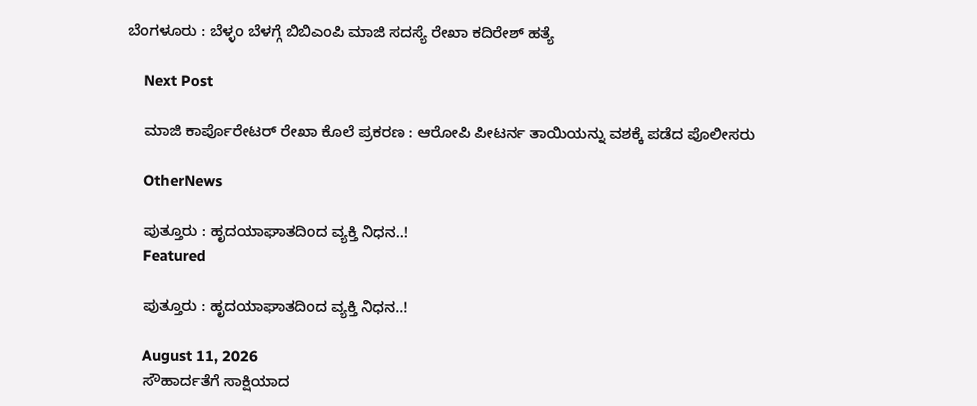ಬೆಂಗಳೂರು : ಬೆಳ್ಳಂ ಬೆಳಗ್ಗೆ ಬಿಬಿಎಂಪಿ ಮಾಜಿ ಸದಸ್ಯೆ ರೇಖಾ ಕದಿರೇಶ್ ಹತ್ಯೆ

    Next Post

    ಮಾಜಿ ಕಾರ್ಪೊರೇಟರ್ ರೇಖಾ ಕೊಲೆ ಪ್ರಕರಣ : ಆರೋಪಿ ಪೀಟರ್ನ ತಾಯಿಯನ್ನು ವಶಕ್ಕೆ ಪಡೆದ ಪೊಲೀಸರು

    OtherNews

    ಪುತ್ತೂರು : ಹೃದಯಾಘಾತದಿಂದ ವ್ಯಕ್ತಿ ನಿಧನ..!
    Featured

    ಪುತ್ತೂರು : ಹೃದಯಾಘಾತದಿಂದ ವ್ಯಕ್ತಿ ನಿಧನ..!

    August 11, 2026
    ಸೌಹಾರ್ದತೆಗೆ ಸಾಕ್ಷಿಯಾದ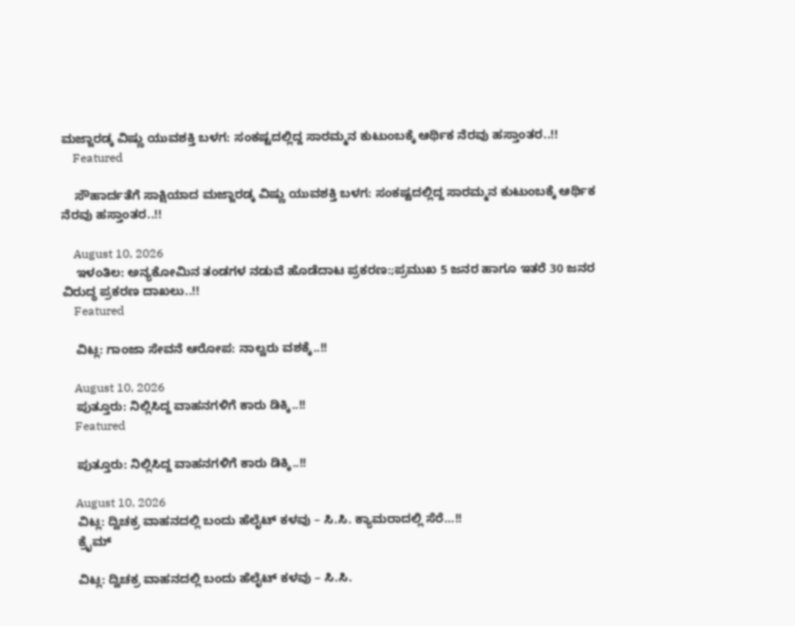ಮಜ್ಜಾರಡ್ಕ ವಿಷ್ಣು ಯುವಶಕ್ತಿ ಬಳಗ: ಸಂಕಷ್ಟದಲ್ಲಿದ್ದ ಸಾರಮ್ಮನ ಕುಟುಂಬಕ್ಕೆ ಆರ್ಥಿಕ ನೆರವು ಹಸ್ತಾಂತರ..!!
    Featured

    ಸೌಹಾರ್ದತೆಗೆ ಸಾಕ್ಷಿಯಾದ ಮಜ್ಜಾರಡ್ಕ ವಿಷ್ಣು ಯುವಶಕ್ತಿ ಬಳಗ: ಸಂಕಷ್ಟದಲ್ಲಿದ್ದ ಸಾರಮ್ಮನ ಕುಟುಂಬಕ್ಕೆ ಆರ್ಥಿಕ ನೆರವು ಹಸ್ತಾಂತರ..!!

    August 10, 2026
    ಇಳಂತಿಲ: ಅನ್ಯಕೋಮಿನ ತಂಡಗಳ ನಡುವೆ ಹೊಡೆದಾಟ ಪ್ರಕರಣ:;ಪ್ರಮುಖ 5 ಜನರ ಹಾಗೂ ಇತರೆ 30 ಜನರ ವಿರುದ್ಧ ಪ್ರಕರಣ ದಾಖಲು..!!
    Featured

    ವಿಟ್ಲ: ಗಾಂಜಾ ಸೇವನೆ ಆರೋಪ: ನಾಲ್ವರು ವಶಕ್ಕೆ..!!

    August 10, 2026
    ಪುತ್ತೂರು: ನಿಲ್ಲಿಸಿದ್ದ ವಾಹನಗಳಿಗೆ ಕಾರು ಡಿಕ್ಕಿ..!!
    Featured

    ಪುತ್ತೂರು: ನಿಲ್ಲಿಸಿದ್ದ ವಾಹನಗಳಿಗೆ ಕಾರು ಡಿಕ್ಕಿ..!!

    August 10, 2026
    ವಿಟ್ಲ: ದ್ವಿಚಕ್ರ ವಾಹನದಲ್ಲಿ ಬಂದು ಹೆಲೈಟ್ ಕಳವು – ಸಿ.ಸಿ. ಕ್ಯಾಮರಾದಲ್ಲಿ ಸೆರೆ…!!
    ಕ್ರೈಮ್

    ವಿಟ್ಲ: ದ್ವಿಚಕ್ರ ವಾಹನದಲ್ಲಿ ಬಂದು ಹೆಲೈಟ್ ಕಳವು – ಸಿ.ಸಿ.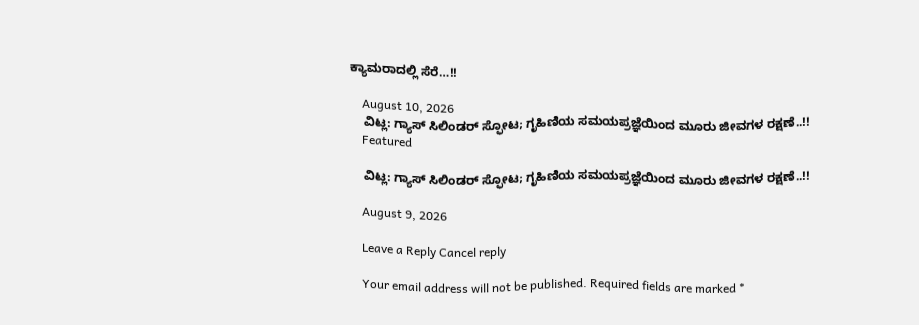ಕ್ಯಾಮರಾದಲ್ಲಿ ಸೆರೆ…!!

    August 10, 2026
    ವಿಟ್ಲ: ಗ್ಯಾಸ್ ಸಿಲಿಂಡರ್ ಸ್ಫೋಟ; ಗೃಹಿಣಿಯ ಸಮಯಪ್ರಜ್ಞೆಯಿಂದ ಮೂರು ಜೀವಗಳ ರಕ್ಷಣೆ..!!
    Featured

    ವಿಟ್ಲ: ಗ್ಯಾಸ್ ಸಿಲಿಂಡರ್ ಸ್ಫೋಟ; ಗೃಹಿಣಿಯ ಸಮಯಪ್ರಜ್ಞೆಯಿಂದ ಮೂರು ಜೀವಗಳ ರಕ್ಷಣೆ..!!

    August 9, 2026

    Leave a Reply Cancel reply

    Your email address will not be published. Required fields are marked *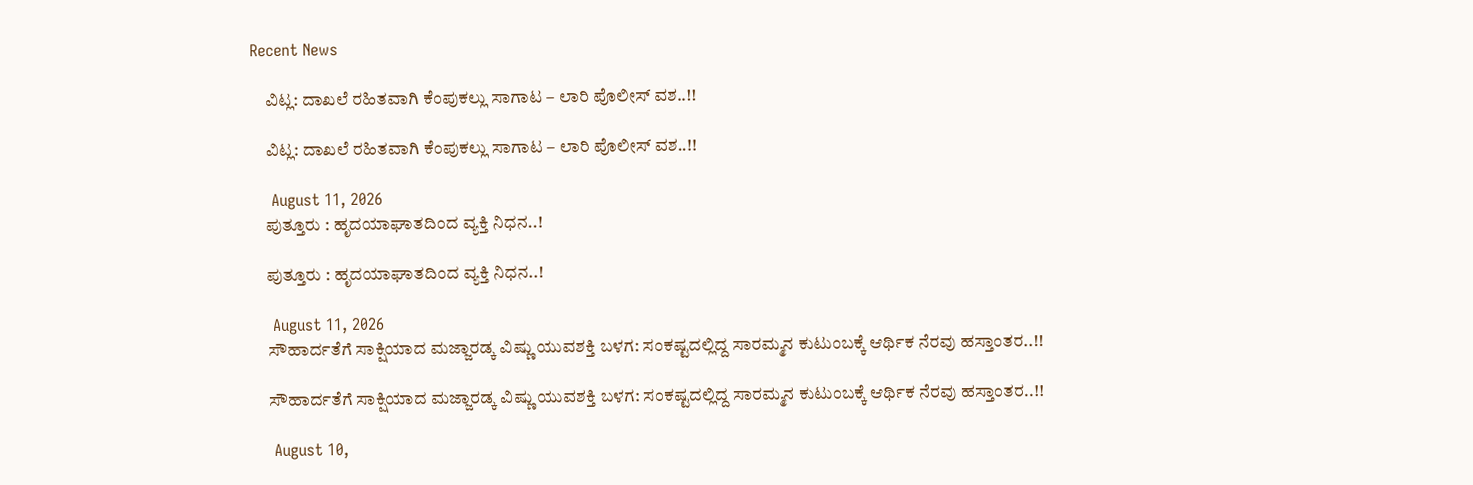Recent News

    ವಿಟ್ಲ: ದಾಖಲೆ ರಹಿತವಾಗಿ ಕೆಂಪುಕಲ್ಲು ಸಾಗಾಟ – ಲಾರಿ ಪೊಲೀಸ್ ವಶ..!!

    ವಿಟ್ಲ: ದಾಖಲೆ ರಹಿತವಾಗಿ ಕೆಂಪುಕಲ್ಲು ಸಾಗಾಟ – ಲಾರಿ ಪೊಲೀಸ್ ವಶ..!!

    August 11, 2026
    ಪುತ್ತೂರು : ಹೃದಯಾಘಾತದಿಂದ ವ್ಯಕ್ತಿ ನಿಧನ..!

    ಪುತ್ತೂರು : ಹೃದಯಾಘಾತದಿಂದ ವ್ಯಕ್ತಿ ನಿಧನ..!

    August 11, 2026
    ಸೌಹಾರ್ದತೆಗೆ ಸಾಕ್ಷಿಯಾದ ಮಜ್ಜಾರಡ್ಕ ವಿಷ್ಣು ಯುವಶಕ್ತಿ ಬಳಗ: ಸಂಕಷ್ಟದಲ್ಲಿದ್ದ ಸಾರಮ್ಮನ ಕುಟುಂಬಕ್ಕೆ ಆರ್ಥಿಕ ನೆರವು ಹಸ್ತಾಂತರ..!!

    ಸೌಹಾರ್ದತೆಗೆ ಸಾಕ್ಷಿಯಾದ ಮಜ್ಜಾರಡ್ಕ ವಿಷ್ಣು ಯುವಶಕ್ತಿ ಬಳಗ: ಸಂಕಷ್ಟದಲ್ಲಿದ್ದ ಸಾರಮ್ಮನ ಕುಟುಂಬಕ್ಕೆ ಆರ್ಥಿಕ ನೆರವು ಹಸ್ತಾಂತರ..!!

    August 10,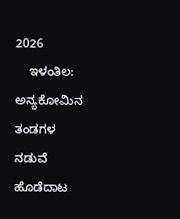2026
    ಇಳಂತಿಲ: ಅನ್ಯಕೋಮಿನ ತಂಡಗಳ ನಡುವೆ ಹೊಡೆದಾಟ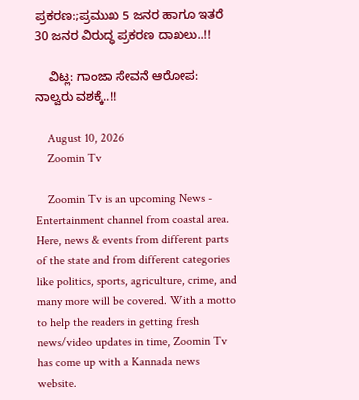ಪ್ರಕರಣ:;ಪ್ರಮುಖ 5 ಜನರ ಹಾಗೂ ಇತರೆ 30 ಜನರ ವಿರುದ್ಧ ಪ್ರಕರಣ ದಾಖಲು..!!

    ವಿಟ್ಲ: ಗಾಂಜಾ ಸೇವನೆ ಆರೋಪ: ನಾಲ್ವರು ವಶಕ್ಕೆ..!!

    August 10, 2026
    Zoomin Tv

    Zoomin Tv is an upcoming News - Entertainment channel from coastal area. Here, news & events from different parts of the state and from different categories like politics, sports, agriculture, crime, and many more will be covered. With a motto to help the readers in getting fresh news/video updates in time, Zoomin Tv has come up with a Kannada news website.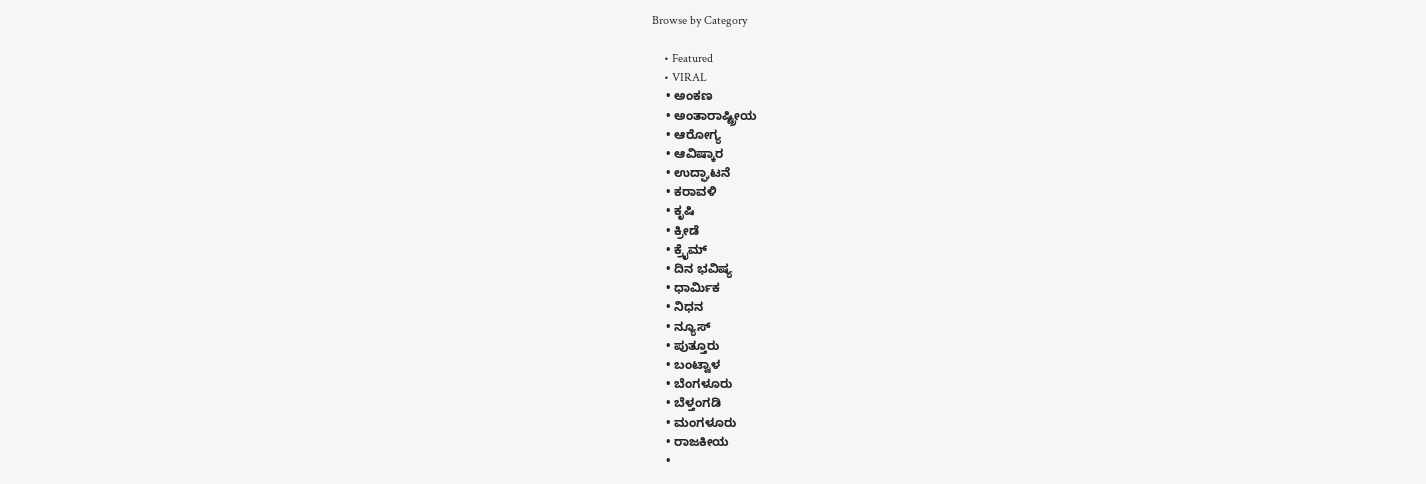Browse by Category

    • Featured
    • VIRAL
    • ಅಂಕಣ
    • ಅಂತಾರಾಷ್ಟ್ರೀಯ
    • ಆರೋಗ್ಯ
    • ಆವಿಷ್ಕಾರ
    • ಉದ್ಘಾಟನೆ
    • ಕರಾವಳಿ
    • ಕೃಷಿ
    • ಕ್ರೀಡೆ
    • ಕ್ರೈಮ್
    • ದಿನ ಭವಿಷ್ಯ
    • ಧಾರ್ಮಿಕ
    • ನಿಧನ
    • ನ್ಯೂಸ್
    • ಪುತ್ತೂರು
    • ಬಂಟ್ವಾಳ
    • ಬೆಂಗಳೂರು
    • ಬೆಳ್ತಂಗಡಿ
    • ಮಂಗಳೂರು
    • ರಾಜಕೀಯ
    •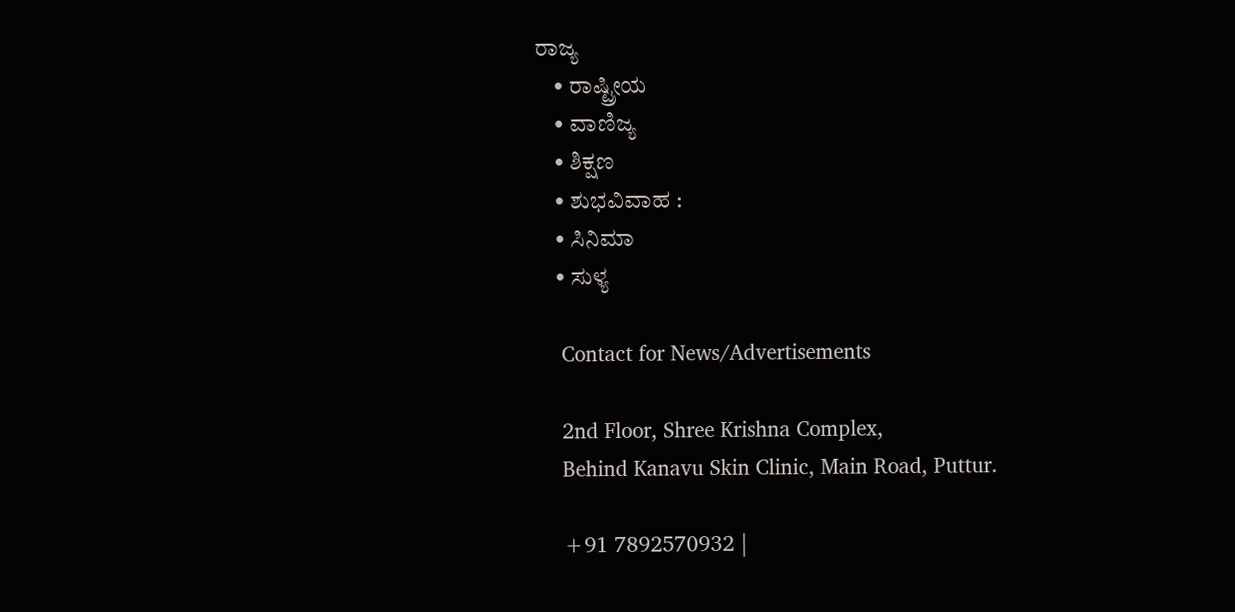ರಾಜ್ಯ
    • ರಾಷ್ಟ್ರೀಯ
    • ವಾಣಿಜ್ಯ
    • ಶಿಕ್ಷಣ
    • ಶುಭವಿವಾಹ :
    • ಸಿನಿಮಾ
    • ಸುಳ್ಯ

    Contact for News/Advertisements

    2nd Floor, Shree Krishna Complex,
    Behind Kanavu Skin Clinic, Main Road, Puttur.

    +91 7892570932 |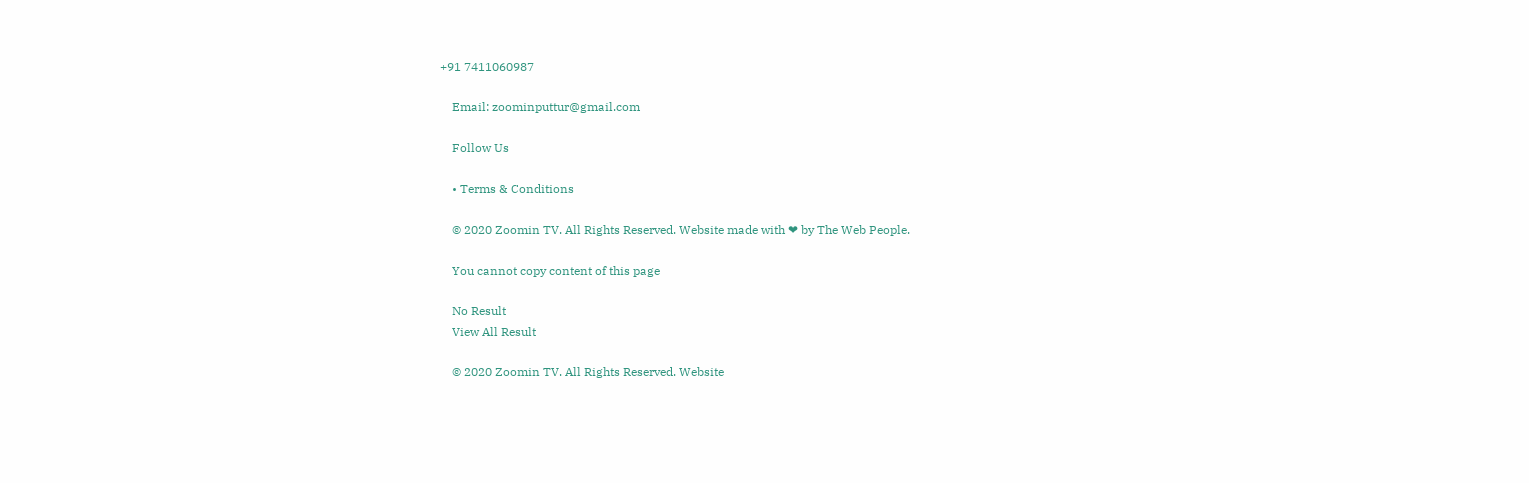+91 7411060987

    Email: zoominputtur@gmail.com

    Follow Us

    • Terms & Conditions

    © 2020 Zoomin TV. All Rights Reserved. Website made with ❤ by The Web People.

    You cannot copy content of this page

    No Result
    View All Result

    © 2020 Zoomin TV. All Rights Reserved. Website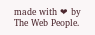made with ❤ by The Web People.